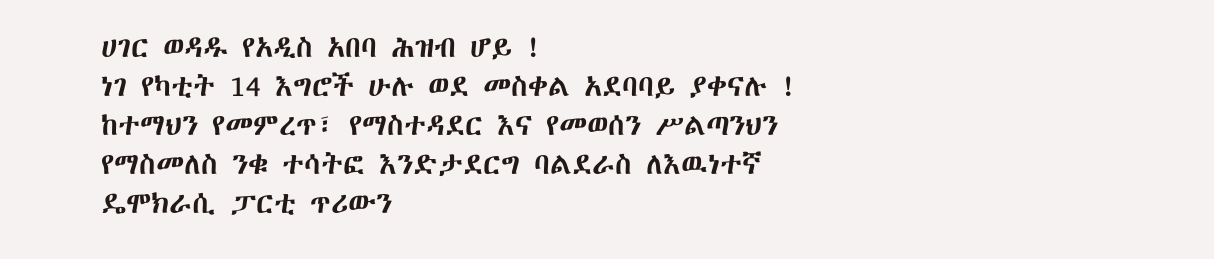ሀገር ወዳዱ የአዲስ አበባ ሕዝብ ሆይ !
ነገ የካቲት 14 እግሮች ሁሉ ወደ መስቀል አደባባይ ያቀናሉ !
ከተማህን የመምረጥ፣ የማስተዳደር እና የመወሰን ሥልጣንህን የማስመለስ ንቁ ተሳትፎ እንድታደርግ ባልደራስ ለእዉነተኛ ዴሞክራሲ ፓርቲ ጥሪውን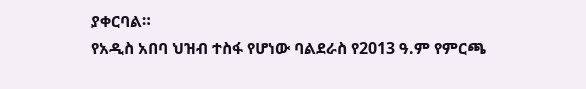ያቀርባል።
የአዲስ አበባ ህዝብ ተስፋ የሆነው ባልደራስ የ2013 ዓ.ም የምርጫ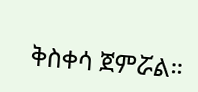ቅስቀሳ ጀምሯል።